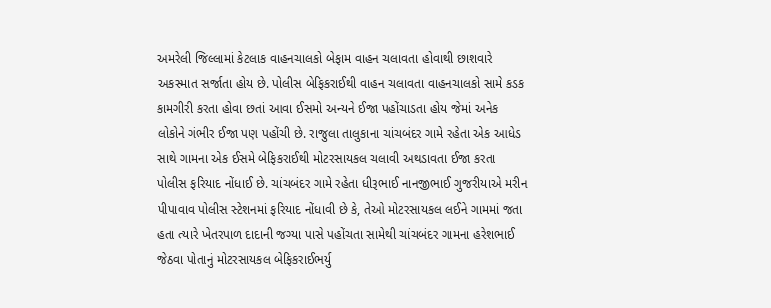અમરેલી જિલ્લામાં કેટલાક વાહનચાલકો બેફામ વાહન ચલાવતા હોવાથી છાશવારે અકસ્માત સર્જાતા હોય છે. પોલીસ બેફિકરાઈથી વાહન ચલાવતા વાહનચાલકો સામે કડક કામગીરી કરતા હોવા છતાં આવા ઈસમો અન્યને ઈજા પહોંચાડતા હોય જેમાં અનેક લોકોને ગંભીર ઈજા પણ પહોંચી છે. રાજુલા તાલુકાના ચાંચબંદર ગામે રહેતા એક આધેડ સાથે ગામના એક ઈસમે બેફિકરાઈથી મોટરસાયકલ ચલાવી અથડાવતા ઈજા કરતા પોલીસ ફરિયાદ નોંધાઈ છે. ચાંચબંદર ગામે રહેતા ધીરૂભાઈ નાનજીભાઈ ગુજરીયાએ મરીન પીપાવાવ પોલીસ સ્ટેશનમાં ફરિયાદ નોંધાવી છે કે, તેઓ મોટરસાયકલ લઈને ગામમાં જતા હતા ત્યારે ખેતરપાળ દાદાની જગ્યા પાસે પહોંચતા સામેથી ચાંચબંદર ગામના હરેશભાઈ જેઠવા પોતાનું મોટરસાયકલ બેફિકરાઈભર્યુ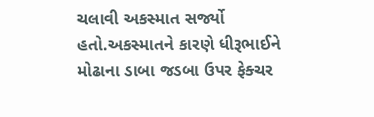ચલાવી અકસ્માત સર્જ્યો હતો.અકસ્માતને કારણે ધીરૂભાઈને મોઢાના ડાબા જડબા ઉપર ફેક્ચર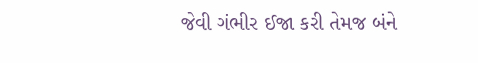જેવી ગંભીર ઈજા કરી તેમજ બંને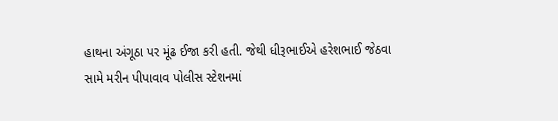હાથના અંગૂઠા પર મૂંઢ ઈજા કરી હતી. જેથી ધીરૂભાઈએ હરેશભાઈ જેઠવા સામે મરીન પીપાવાવ પોલીસ સ્ટેશનમાં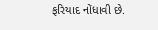ફરિયાદ નોંધાવી છે.